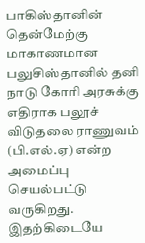பாகிஸ்தானின் தென்மேற்கு மாகாணமான பலுசிஸ்தானில் தனி நாடு கோரி அரசுக்கு எதிராக பலூச் விடுதலை ராணுவம் (பி.எல்.ஏ) என்ற அமைப்பு செயல்பட்டு வருகிறது. இதற்கிடையே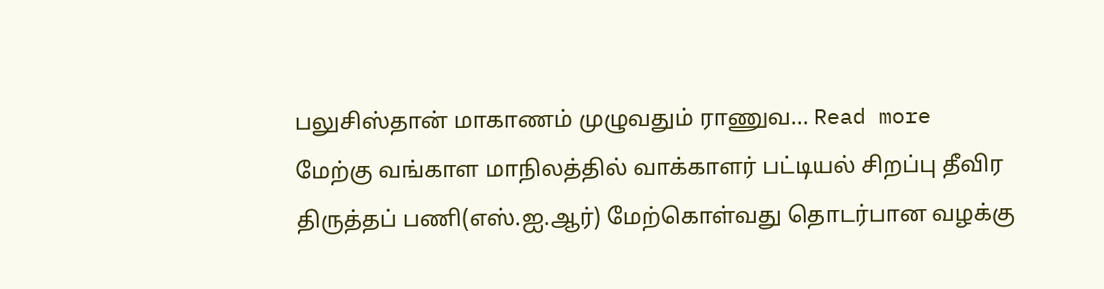பலுசிஸ்தான் மாகாணம் முழுவதும் ராணுவ... Read more
மேற்கு வங்காள மாநிலத்தில் வாக்காளர் பட்டியல் சிறப்பு தீவிர திருத்தப் பணி(எஸ்.ஐ.ஆர்) மேற்கொள்வது தொடர்பான வழக்கு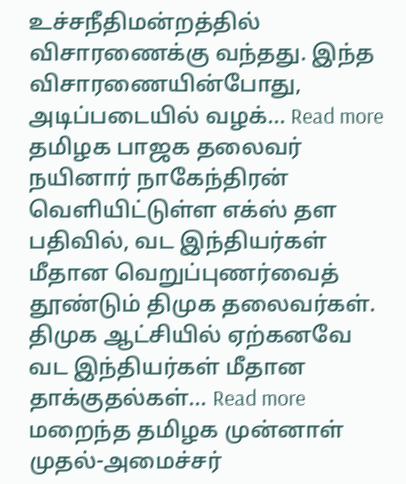உச்சநீதிமன்றத்தில் விசாரணைக்கு வந்தது. இந்த விசாரணையின்போது, அடிப்படையில் வழக்... Read more
தமிழக பாஜக தலைவர் நயினார் நாகேந்திரன் வெளியிட்டுள்ள எக்ஸ் தள பதிவில், வட இந்தியர்கள் மீதான வெறுப்புணர்வைத் தூண்டும் திமுக தலைவர்கள். திமுக ஆட்சியில் ஏற்கனவே வட இந்தியர்கள் மீதான தாக்குதல்கள்... Read more
மறைந்த தமிழக முன்னாள் முதல்-அமைச்சர்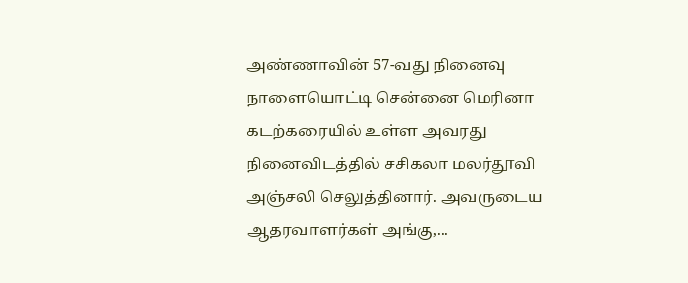அண்ணாவின் 57-வது நினைவு நாளையொட்டி சென்னை மெரினா கடற்கரையில் உள்ள அவரது நினைவிடத்தில் சசிகலா மலர்தூவி அஞ்சலி செலுத்தினார். அவருடைய ஆதரவாளர்கள் அங்கு,...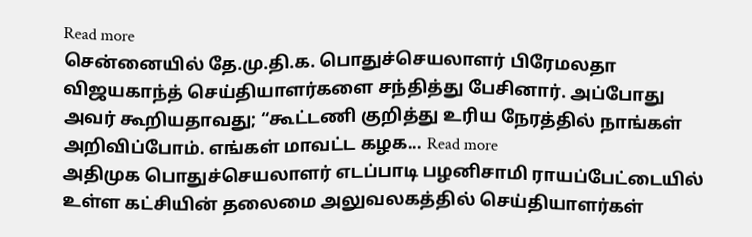Read more
சென்னையில் தே.மு.தி.க. பொதுச்செயலாளர் பிரேமலதா விஜயகாந்த் செய்தியாளர்களை சந்தித்து பேசினார். அப்போது அவர் கூறியதாவது; “கூட்டணி குறித்து உரிய நேரத்தில் நாங்கள் அறிவிப்போம். எங்கள் மாவட்ட கழக... Read more
அதிமுக பொதுச்செயலாளர் எடப்பாடி பழனிசாமி ராயப்பேட்டையில் உள்ள கட்சியின் தலைமை அலுவலகத்தில் செய்தியாளர்கள்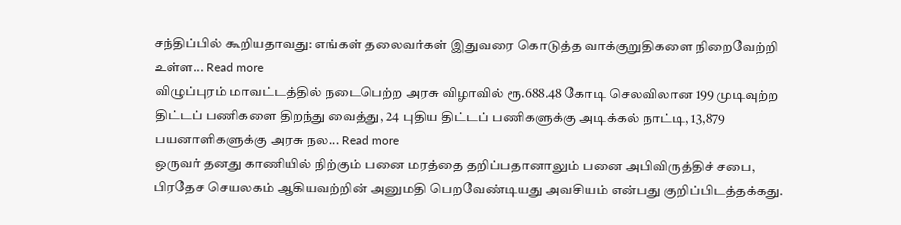சந்திப்பில் கூறியதாவது: எங்கள் தலைவர்கள் இதுவரை கொடுத்த வாக்குறுதிகளை நிறைவேற்றி உள்ள... Read more
விழுப்புரம் மாவட்டத்தில் நடைபெற்ற அரசு விழாவில் ரூ.688.48 கோடி செலவிலான 199 முடிவுற்ற திட்டப் பணிகளை திறந்து வைத்து, 24 புதிய திட்டப் பணிகளுக்கு அடிக்கல் நாட்டி, 13,879 பயனாளிகளுக்கு அரசு நல... Read more
ஒருவர் தனது காணியில் நிற்கும் பனை மரத்தை தறிப்பதானாலும் பனை அபிவிருத்திச் சபை, பிரதேச செயலகம் ஆகியவற்றின் அனுமதி பெறவேண்டியது அவசியம் என்பது குறிப்பிடத்தக்கது.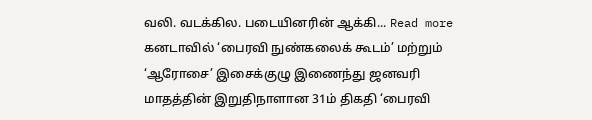வலி. வடக்கில. படையினரின் ஆக்கி... Read more
கனடாவில் ‘பைரவி நுண்கலைக் கூடம்’ மற்றும் ‘ஆரோசை’ இசைக்குழு இணைந்து ஜனவரி மாதத்தின் இறுதிநாளான 31ம் திகதி ‘பைரவி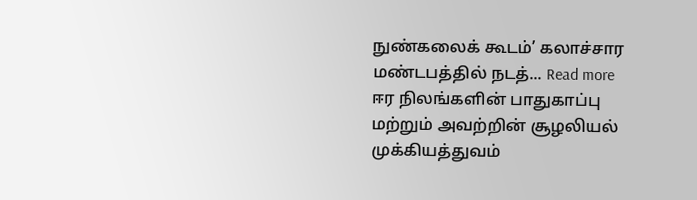நுண்கலைக் கூடம்’ கலாச்சார மண்டபத்தில் நடத்... Read more
ஈர நிலங்களின் பாதுகாப்பு மற்றும் அவற்றின் சூழலியல் முக்கியத்துவம்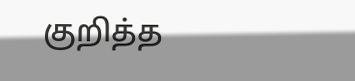குறித்த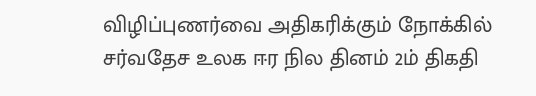விழிப்புணர்வை அதிகரிக்கும் நோக்கில் சர்வதேச உலக ஈர நில தினம் 2ம் திகதி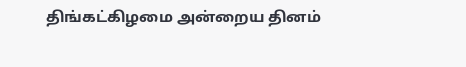திங்கட்கிழமை அன்றைய தினம்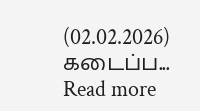(02.02.2026) கடைப்ப... Read more